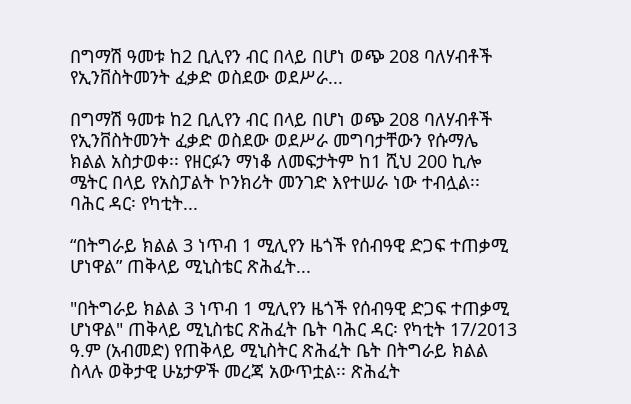በግማሽ ዓመቱ ከ2 ቢሊየን ብር በላይ በሆነ ወጭ 208 ባለሃብቶች የኢንቨስትመንት ፈቃድ ወስደው ወደሥራ...

በግማሽ ዓመቱ ከ2 ቢሊየን ብር በላይ በሆነ ወጭ 208 ባለሃብቶች የኢንቨስትመንት ፈቃድ ወስደው ወደሥራ መግባታቸውን የሱማሌ ክልል አስታወቀ፡፡ የዘርፉን ማነቆ ለመፍታትም ከ1 ሺህ 200 ኪሎ ሜትር በላይ የአስፓልት ኮንክሪት መንገድ እየተሠራ ነው ተብሏል፡፡ ባሕር ዳር፡ የካቲት...

“በትግራይ ክልል 3 ነጥብ 1 ሚሊየን ዜጎች የሰብዓዊ ድጋፍ ተጠቃሚ ሆነዋል” ጠቅላይ ሚኒስቴር ጽሕፈት...

"በትግራይ ክልል 3 ነጥብ 1 ሚሊየን ዜጎች የሰብዓዊ ድጋፍ ተጠቃሚ ሆነዋል" ጠቅላይ ሚኒስቴር ጽሕፈት ቤት ባሕር ዳር፡ የካቲት 17/2013 ዓ.ም (አብመድ) የጠቅላይ ሚኒስትር ጽሕፈት ቤት በትግራይ ክልል ስላሉ ወቅታዊ ሁኔታዎች መረጃ አውጥቷል፡፡ ጽሕፈት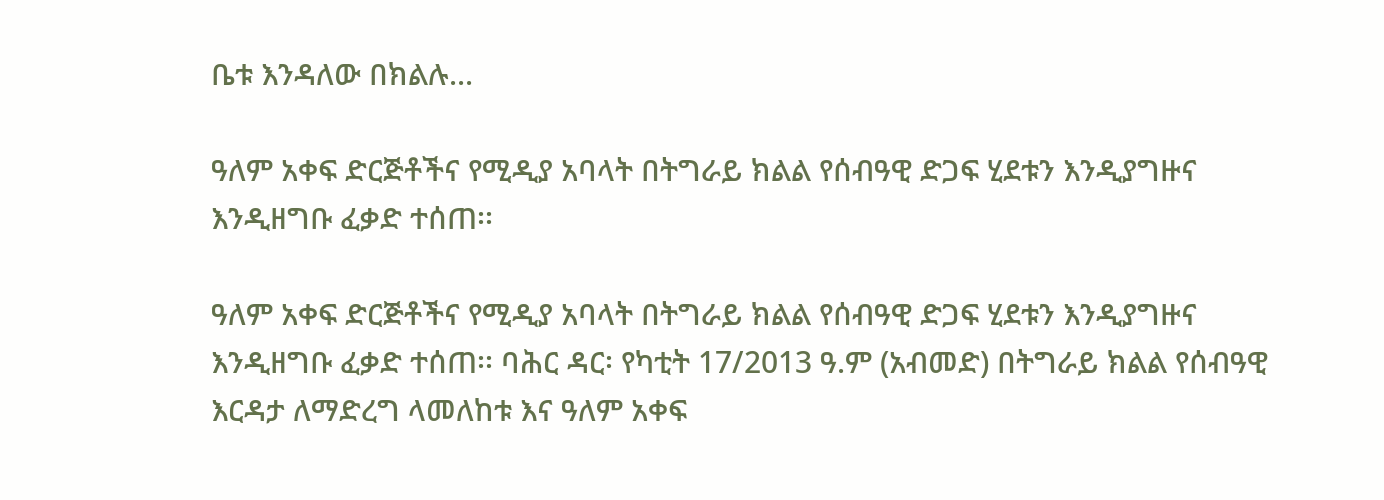ቤቱ እንዳለው በክልሉ...

ዓለም አቀፍ ድርጅቶችና የሚዲያ አባላት በትግራይ ክልል የሰብዓዊ ድጋፍ ሂደቱን እንዲያግዙና እንዲዘግቡ ፈቃድ ተሰጠ፡፡

ዓለም አቀፍ ድርጅቶችና የሚዲያ አባላት በትግራይ ክልል የሰብዓዊ ድጋፍ ሂደቱን እንዲያግዙና እንዲዘግቡ ፈቃድ ተሰጠ፡፡ ባሕር ዳር፡ የካቲት 17/2013 ዓ.ም (አብመድ) በትግራይ ክልል የሰብዓዊ እርዳታ ለማድረግ ላመለከቱ እና ዓለም አቀፍ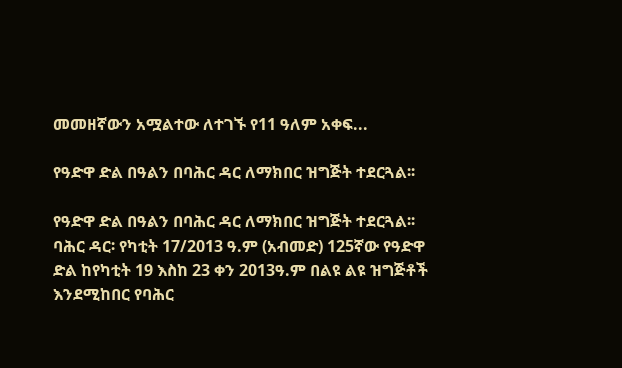መመዘኛውን አሟልተው ለተገኙ የ11 ዓለም አቀፍ...

የዓድዋ ድል በዓልን በባሕር ዳር ለማክበር ዝግጅት ተደርጓል፡፡

የዓድዋ ድል በዓልን በባሕር ዳር ለማክበር ዝግጅት ተደርጓል፡፡ ባሕር ዳር፡ የካቲት 17/2013 ዓ.ም (አብመድ) 125ኛው የዓድዋ ድል ከየካቲት 19 እስከ 23 ቀን 2013ዓ.ም በልዩ ልዩ ዝግጅቶች እንደሚከበር የባሕር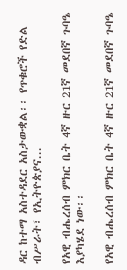ዳር ከተማ አስተዳደር አስታውቋል፡፡ የጥቁሮች የድል ብሥራት፣ የኢትዮጵያና...

የአዊ ብሔረሰብ ምክር ቤት 4ኛ ዙር 21ኛ መደበኛ ጉባዔ እያካሄደ ነው፡፡

የአዊ ብሔረሰብ ምክር ቤት 4ኛ ዙር 21ኛ መደበኛ ጉባዔ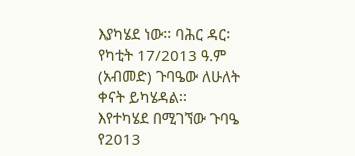እያካሄደ ነው፡፡ ባሕር ዳር፡ የካቲት 17/2013 ዓ.ም (አብመድ) ጉባዔው ለሁለት ቀናት ይካሄዳል፡፡ እየተካሄደ በሚገኘው ጉባዔ የ2013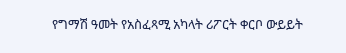የግማሽ ዓመት የአስፈጻሚ አካላት ሪፖርት ቀርቦ ውይይት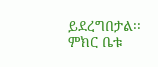ይደረግበታል፡፡ ምክር ቤቱ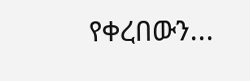የቀረበውን...